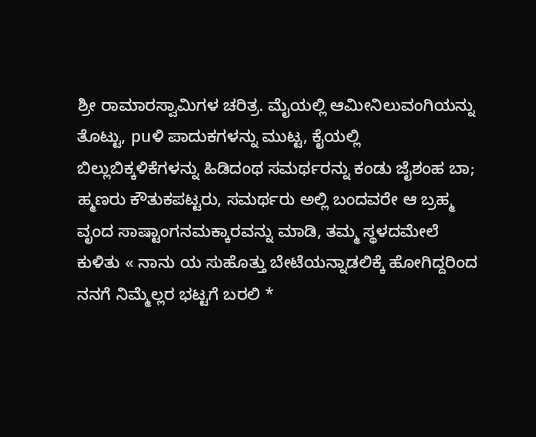ಶ್ರೀ ರಾಮಾರಸ್ವಾಮಿಗಳ ಚರಿತ್ರ. ಮೈಯಲ್ಲಿ ಆಮೀನಿಲುವಂಗಿಯನ್ನು ತೊಟ್ಟು, puಳಿ ಪಾದುಕಗಳನ್ನು ಮುಟ್ಟ, ಕೈಯಲ್ಲಿ ಬಿಲ್ಲುಬಿಕ್ಕಳಿಕೆಗಳನ್ನು ಹಿಡಿದಂಥ ಸಮರ್ಥರನ್ನು ಕಂಡು ಜೈಶಂಹ ಬಾ; ಹ್ಮಣರು ಕೌತುಕಪಟ್ಟರು, ಸಮರ್ಥರು ಅಲ್ಲಿ ಬಂದವರೇ ಆ ಬ್ರಹ್ಮ ವೃಂದ ಸಾಷ್ಟಾಂಗನಮಕ್ಕಾರವನ್ನು ಮಾಡಿ, ತಮ್ಮ ಸ್ಥಳದಮೇಲೆ ಕುಳಿತು « ನಾನು ಯ ಸುಹೊತ್ತು ಬೇಟೆಯನ್ನಾಡಲಿಕ್ಕೆ ಹೋಗಿದ್ದರಿಂದ ನನಗೆ ನಿಮ್ಮೆಲ್ಲರ ಭಟ್ಟಗೆ ಬರಲಿ *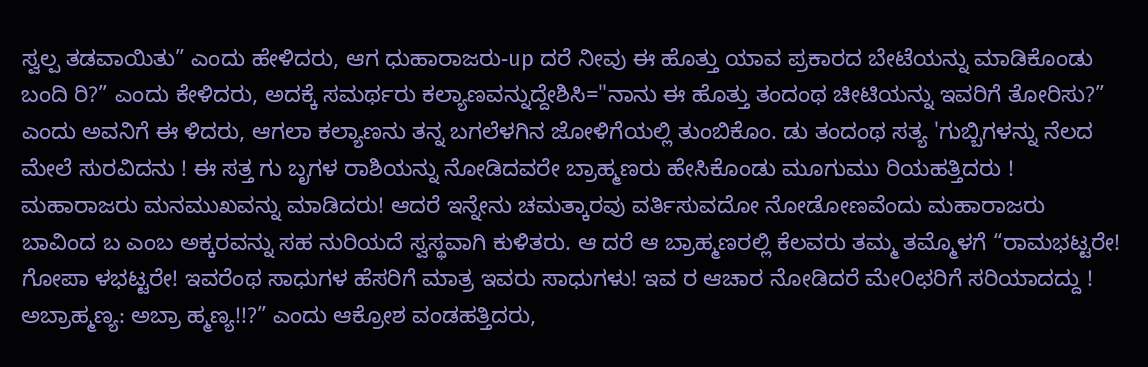ಸ್ವಲ್ಪ ತಡವಾಯಿತು” ಎಂದು ಹೇಳಿದರು, ಆಗ ಧುಹಾರಾಜರು-up ದರೆ ನೀವು ಈ ಹೊತ್ತು ಯಾವ ಪ್ರಕಾರದ ಬೇಟೆಯನ್ನು ಮಾಡಿಕೊಂಡು ಬಂದಿ ರಿ?” ಎಂದು ಕೇಳಿದರು, ಅದಕ್ಕೆ ಸಮರ್ಥರು ಕಲ್ಯಾಣವನ್ನುದ್ದೇಶಿಸಿ="ನಾನು ಈ ಹೊತ್ತು ತಂದಂಥ ಚೀಟಿಯನ್ನು ಇವರಿಗೆ ತೋರಿಸು?” ಎಂದು ಅವನಿಗೆ ಈ ಳಿದರು, ಆಗಲಾ ಕಲ್ಯಾಣನು ತನ್ನ ಬಗಲೆಳಗಿನ ಜೋಳಿಗೆಯಲ್ಲಿ ತುಂಬಿಕೊಂ. ಡು ತಂದಂಥ ಸತ್ಯ 'ಗುಬ್ಬಿಗಳನ್ನು ನೆಲದ ಮೇಲೆ ಸುರವಿದನು ! ಈ ಸತ್ತ ಗು ಬೃಗಳ ರಾಶಿಯನ್ನು ನೋಡಿದವರೇ ಬ್ರಾಹ್ಮಣರು ಹೇಸಿಕೊಂಡು ಮೂಗುಮು ರಿಯಹತ್ತಿದರು ! ಮಹಾರಾಜರು ಮನಮುಖವನ್ನು ಮಾಡಿದರು! ಆದರೆ ಇನ್ನೇನು ಚಮತ್ಕಾರವು ವರ್ತಿಸುವದೋ ನೋಡೋಣವೆಂದು ಮಹಾರಾಜರು ಬಾವಿಂದ ಬ ಎಂಬ ಅಕ್ಕರವನ್ನು ಸಹ ನುರಿಯದೆ ಸ್ವಸ್ಥವಾಗಿ ಕುಳಿತರು. ಆ ದರೆ ಆ ಬ್ರಾಹ್ಮಣರಲ್ಲಿ ಕೆಲವರು ತಮ್ಮ ತಮ್ಮೊಳಗೆ “ರಾಮಭಟ್ಟರೇ! ಗೋಪಾ ಳಭಟ್ಟರೇ! ಇವರೆಂಥ ಸಾಧುಗಳ ಹೆಸರಿಗೆ ಮಾತ್ರ ಇವರು ಸಾಧುಗಳು! ಇವ ರ ಆಚಾರ ನೋಡಿದರೆ ಮೇ೦ಛರಿಗೆ ಸರಿಯಾದದ್ದು ! ಅಬ್ರಾಹ್ಮಣ್ಯ: ಅಬ್ರಾ ಹ್ಮಣ್ಯ!!?” ಎಂದು ಆಕ್ರೋಶ ವಂಡಹತ್ತಿದರು,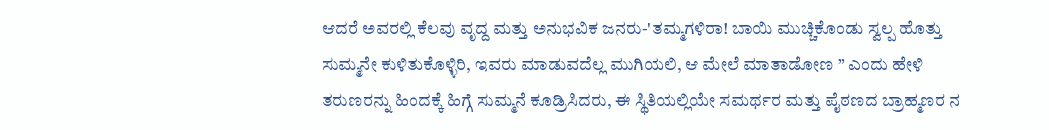ಆದರೆ ಅವರಲ್ಲಿ ಕೆಲವು ವೃದ್ದ ಮತ್ತು ಅನುಭವಿಕ ಜನರು-'ತಮ್ಮಗಳಿರಾ! ಬಾಯಿ ಮುಚ್ಚಿಕೊಂಡು ಸ್ವಲ್ಪ ಹೊತ್ತು ಸುಮ್ಮನೇ ಕುಳಿತುಕೊಳ್ಳಿರಿ, ಇವರು ಮಾಡುವದೆಲ್ಲ ಮುಗಿಯಲಿ, ಆ ಮೇಲೆ ಮಾತಾಡೋಣ ” ಎಂದು ಹೇಳಿ ತರುಣರನ್ನು ಹಿಂದಕ್ಕೆ ಹಿಗ್ಗೆ ಸುಮ್ಮನೆ ಕೂಡ್ರಿಸಿದರು, ಈ ಸ್ಥಿತಿಯಲ್ಲಿಯೇ ಸಮರ್ಥರ ಮತ್ತು ಪೈಠಣದ ಬ್ರಾಹ್ಮಣರ ನ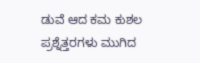ಡುವೆ ಆದ ಕಮ ಕುಶಲ ಪ್ರಶ್ನೆತ್ತರಗಳು ಮುಗಿದ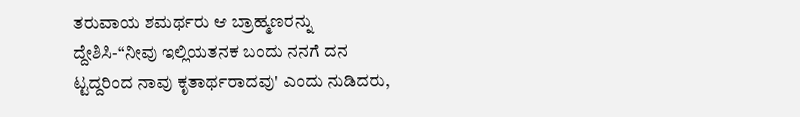ತರುವಾಯ ಶಮರ್ಥರು ಆ ಬ್ರಾಹ್ಮಣರನ್ನು ದ್ದೇಶಿಸಿ-“ನೀವು ಇಲ್ಲಿಯತನಕ ಬಂದು ನನಗೆ ದನ ಟ್ಟದ್ದರಿಂದ ನಾವು ಕೃತಾರ್ಥರಾದವು' ಎಂದು ನುಡಿದರು,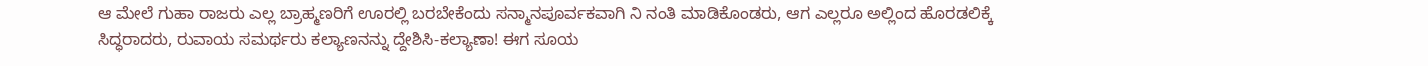ಆ ಮೇಲೆ ಗುಹಾ ರಾಜರು ಎಲ್ಲ ಬ್ರಾಹ್ಮಣರಿಗೆ ಊರಲ್ಲಿ ಬರಬೇಕೆಂದು ಸನ್ಮಾನಪೂರ್ವಕವಾಗಿ ನಿ ನಂತಿ ಮಾಡಿಕೊಂಡರು, ಆಗ ಎಲ್ಲರೂ ಅಲ್ಲಿಂದ ಹೊರಡಲಿಕ್ಕೆ ಸಿದ್ಧರಾದರು, ರುವಾಯ ಸಮರ್ಥರು ಕಲ್ಯಾಣನನ್ನು ದ್ದೇಶಿಸಿ-ಕಲ್ಯಾಣಾ! ಈಗ ಸೂಯ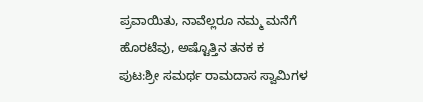ಪ್ರವಾಯಿತು, ನಾವೆಲ್ಲರೂ ನಮ್ಮ ಮನೆಗೆ ಹೊರಟೆವು, ಅಷ್ಟೊತ್ತಿನ ತನಕ ಕ
ಪುಟ:ಶ್ರೀ ಸಮರ್ಥ ರಾಮದಾಸ ಸ್ವಾಮಿಗಳ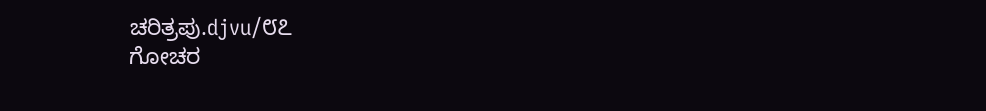ಚರಿತ್ರಪು.djvu/೮೭
ಗೋಚರ